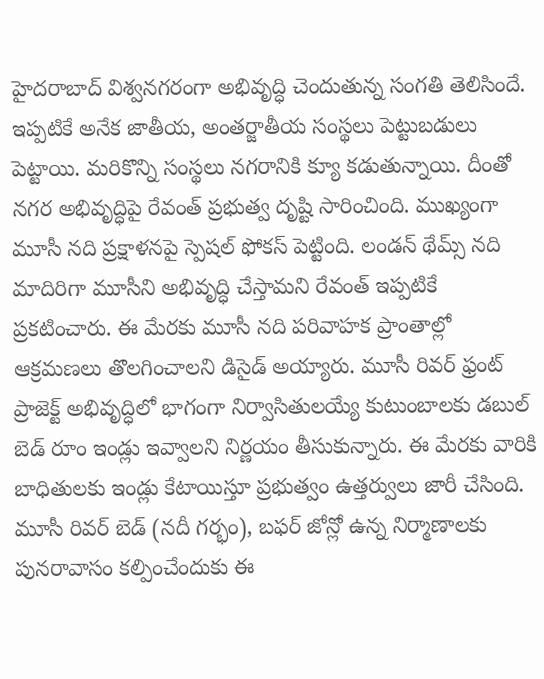హైదరాబాద్ విశ్వనగరంగా అభివృద్ధి చెందుతున్న సంగతి తెలిసిందే. ఇప్పటికే అనేక జాతీయ, అంతర్జాతీయ సంస్థలు పెట్టుబడులు పెట్టాయి. మరికొన్ని సంస్థలు నగరానికి క్యూ కడుతున్నాయి. దీంతో నగర అభివృద్ధిపై రేవంత్ ప్రభుత్వ దృష్టి సారించింది. ముఖ్యంగా మూసీ నది ప్రక్షాళనపై స్పెషల్ ఫోకస్ పెట్టింది. లండన్ థేమ్స్ నది మాదిరిగా మూసీని అభివృద్ధి చేస్తామని రేవంత్ ఇప్పటికే ప్రకటించారు. ఈ మేరకు మూసీ నది పరివాహక ప్రాంతాల్లో ఆక్రమణలు తొలగించాలని డిసైడ్ అయ్యారు. మూసీ రివర్ ఫ్రంట్ ప్రాజెక్ట్ అభివృద్ధిలో భాగంగా నిర్వాసితులయ్యే కుటుంబాలకు డబుల్ బెడ్ రూం ఇండ్లు ఇవ్వాలని నిర్ణయం తీసుకున్నారు. ఈ మేరకు వారికి బాధితులకు ఇండ్లు కేటాయిస్తూ ప్రభుత్వం ఉత్తర్వులు జారీ చేసింది.
మూసీ రివర్ బెడ్ (నదీ గర్భం), బఫర్ జోన్లో ఉన్న నిర్మాణాలకు పునరావాసం కల్పించేందుకు ఈ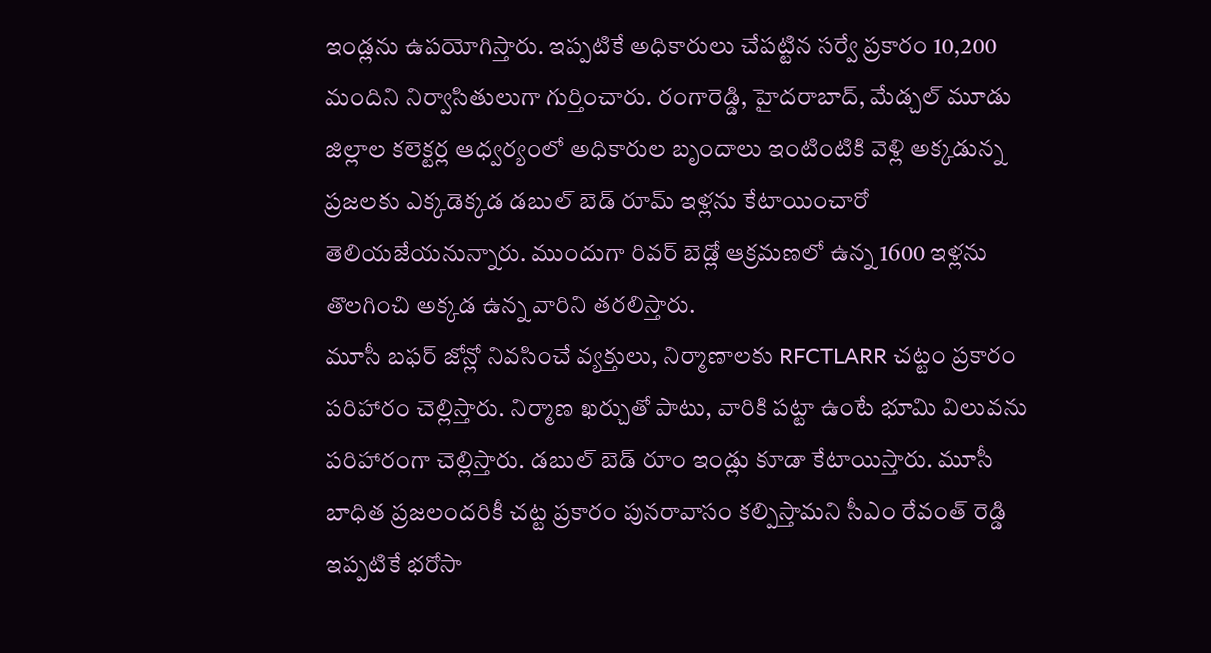ఇండ్లను ఉపయోగిస్తారు. ఇప్పటికే అధికారులు చేపట్టిన సర్వే ప్రకారం 10,200 మందిని నిర్వాసితులుగా గుర్తించారు. రంగారెడ్డి, హైదరాబాద్, మేడ్చల్ మూడు జిల్లాల కలెక్టర్ల ఆధ్వర్యంలో అధికారుల బృందాలు ఇంటింటికి వెళ్లి అక్కడున్న ప్రజలకు ఎక్కడెక్కడ డబుల్ బెడ్ రూమ్ ఇళ్లను కేటాయించారో తెలియజేయనున్నారు. ముందుగా రివర్ బెడ్లో ఆక్రమణలో ఉన్న 1600 ఇళ్లను తొలగించి అక్కడ ఉన్న వారిని తరలిస్తారు.
మూసీ బఫర్ జోన్లో నివసించే వ్యక్తులు, నిర్మాణాలకు RFCTLARR చట్టం ప్రకారం పరిహారం చెల్లిస్తారు. నిర్మాణ ఖర్చుతో పాటు, వారికి పట్టా ఉంటే భూమి విలువను పరిహారంగా చెల్లిస్తారు. డబుల్ బెడ్ రూం ఇండ్లు కూడా కేటాయిస్తారు. మూసీ బాధిత ప్రజలందరికీ చట్ట ప్రకారం పునరావాసం కల్పిస్తామని సీఎం రేవంత్ రెడ్డి ఇప్పటికే భరోసా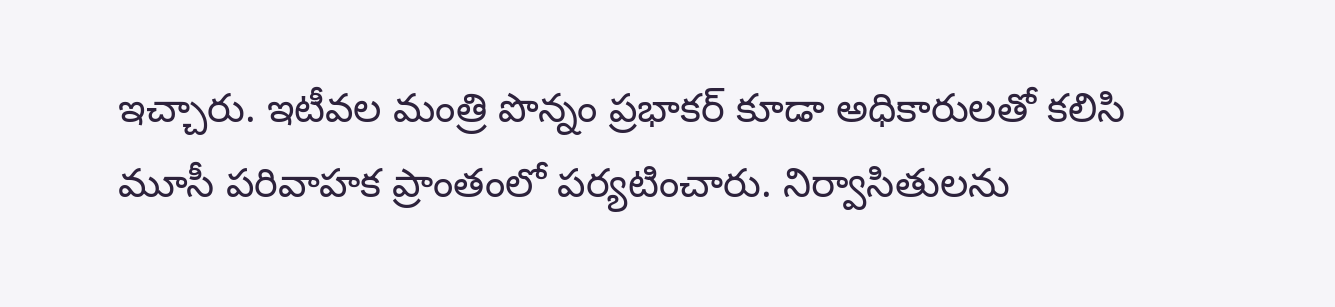ఇచ్చారు. ఇటీవల మంత్రి పొన్నం ప్రభాకర్ కూడా అధికారులతో కలిసి మూసీ పరివాహక ప్రాంతంలో పర్యటించారు. నిర్వాసితులను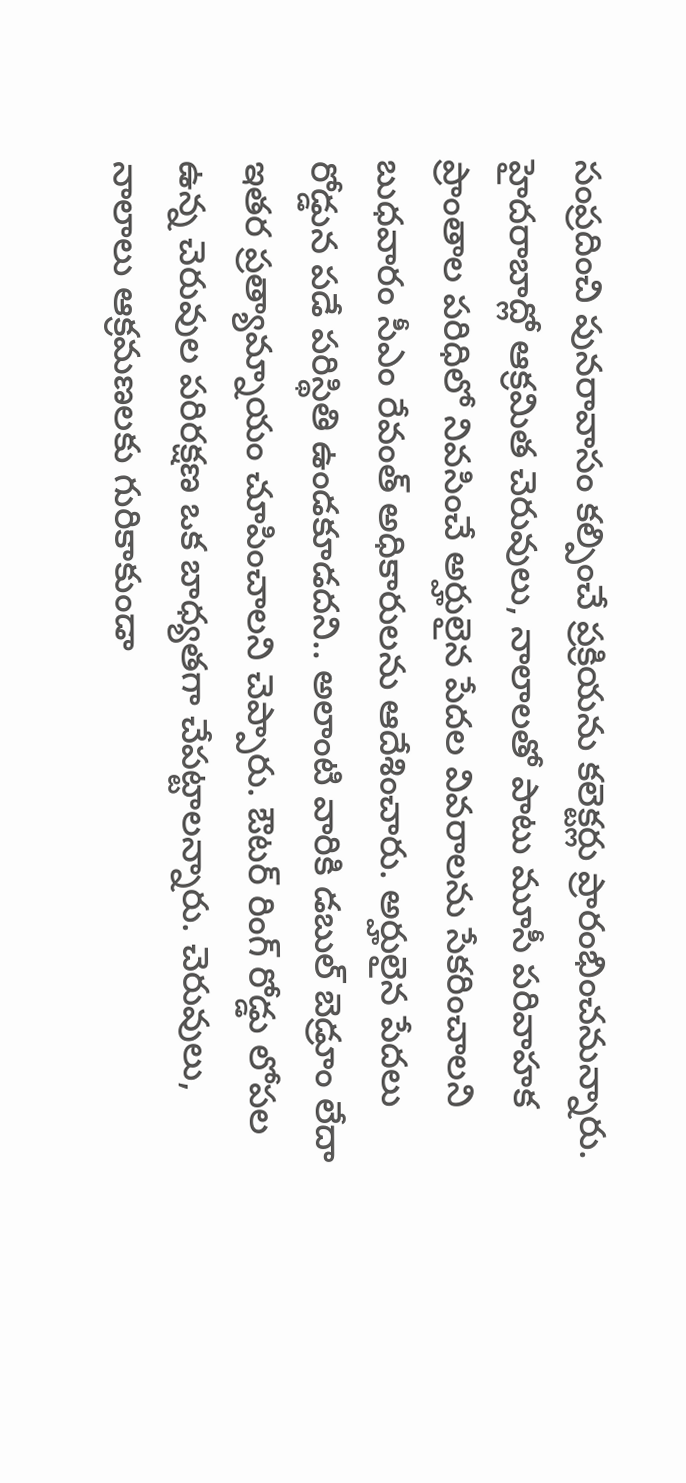సంప్రదించి పునరావాసం కల్పించే ప్రక్రియను కలెక్టర్లు ప్రారంభించనున్నారు.
హైదరాబాద్లో ఆక్రమిత చెరువులు, నాలాలతో పాటు మూసీ పరివాహక ప్రాంతాల పరిధిలో నివసించే అర్హులైన పేదల వివరాలను సేకరించాలని బుధవారం సీఎం రేవంత్ అధికారులను ఆదేశించారు. అర్హులైన పేదలు రోడ్డున పడే పరిస్థితి ఉండకూడదని.. అలాంటి వారికి డబుల్ బెడ్రూం లేదా ఇతర ప్రత్యామ్నాయం చూపించాలని చెప్పారు. ఔటర్ రింగ్ రోడ్డు లోపల ఉన్న చెరువుల పరిరక్షణ ఒక బాధ్యతగా చేపట్టాలన్నారు. చెరువులు, నాలాలు ఆక్రమణలకు గురికాకుండా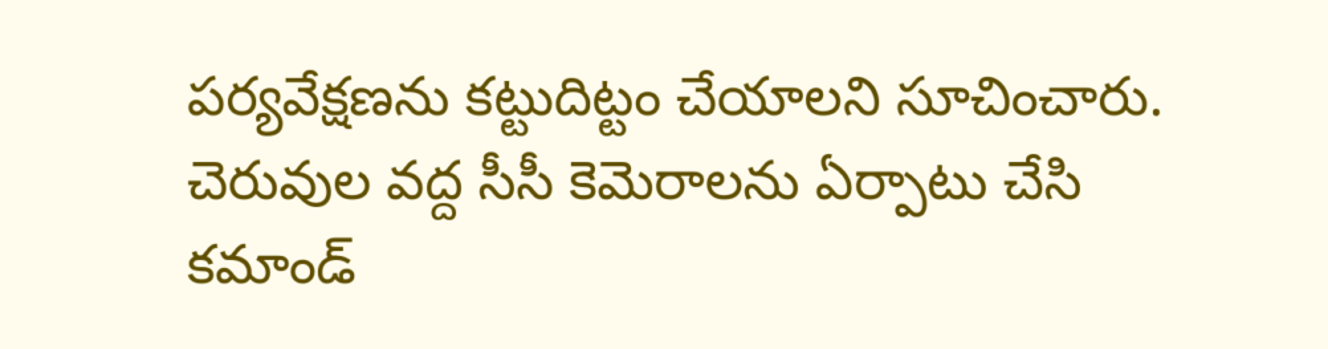పర్యవేక్షణను కట్టుదిట్టం చేయాలని సూచించారు. చెరువుల వద్ద సీసీ కెమెరాలను ఏర్పాటు చేసి కమాండ్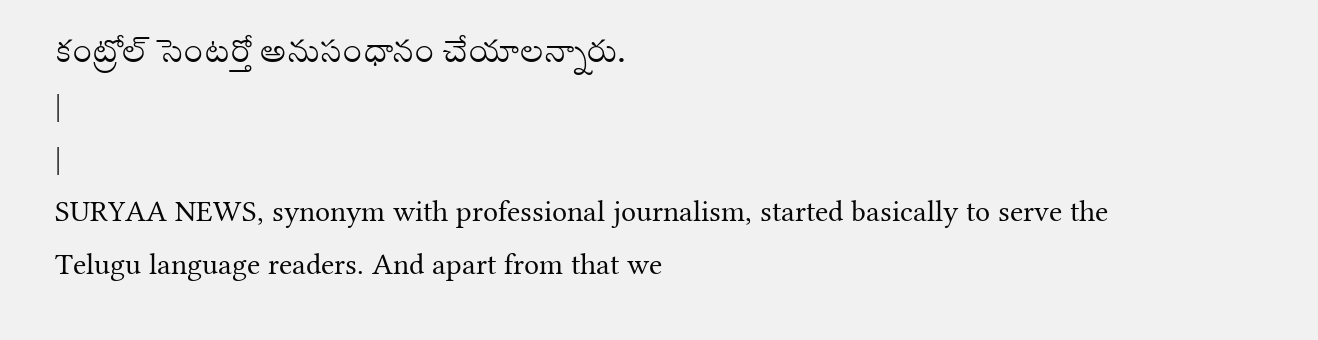కంట్రోల్ సెంటర్తో అనుసంధానం చేయాలన్నారు.
|
|
SURYAA NEWS, synonym with professional journalism, started basically to serve the Telugu language readers. And apart from that we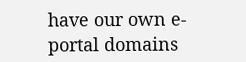have our own e-portal domains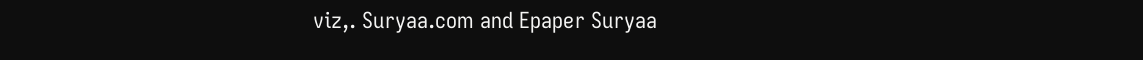viz,. Suryaa.com and Epaper Suryaa